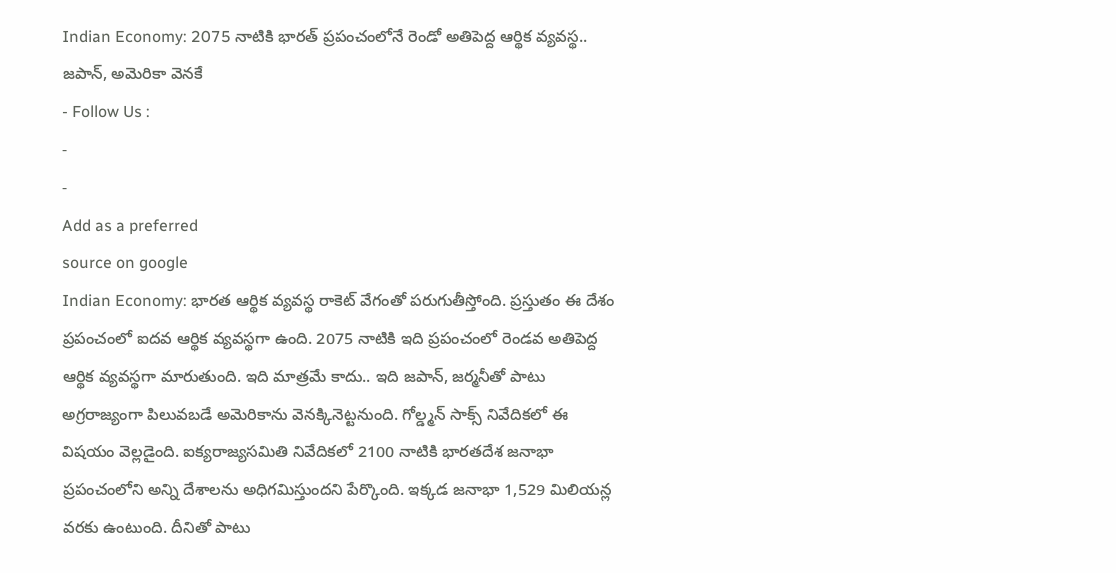Indian Economy: 2075 నాటికి భారత్ ప్రపంచంలోనే రెండో అతిపెద్ద ఆర్థిక వ్యవస్థ.. జపాన్, అమెరికా వెనకే
- Follow Us :
-
-
Add as a preferred
source on google
Indian Economy: భారత ఆర్థిక వ్యవస్థ రాకెట్ వేగంతో పరుగుతీస్తోంది. ప్రస్తుతం ఈ దేశం ప్రపంచంలో ఐదవ ఆర్థిక వ్యవస్థగా ఉంది. 2075 నాటికి ఇది ప్రపంచంలో రెండవ అతిపెద్ద ఆర్థిక వ్యవస్థగా మారుతుంది. ఇది మాత్రమే కాదు.. ఇది జపాన్, జర్మనీతో పాటు అగ్రరాజ్యంగా పిలువబడే అమెరికాను వెనక్కినెట్టనుంది. గోల్డ్మన్ సాక్స్ నివేదికలో ఈ విషయం వెల్లడైంది. ఐక్యరాజ్యసమితి నివేదికలో 2100 నాటికి భారతదేశ జనాభా ప్రపంచంలోని అన్ని దేశాలను అధిగమిస్తుందని పేర్కొంది. ఇక్కడ జనాభా 1,529 మిలియన్ల వరకు ఉంటుంది. దీనితో పాటు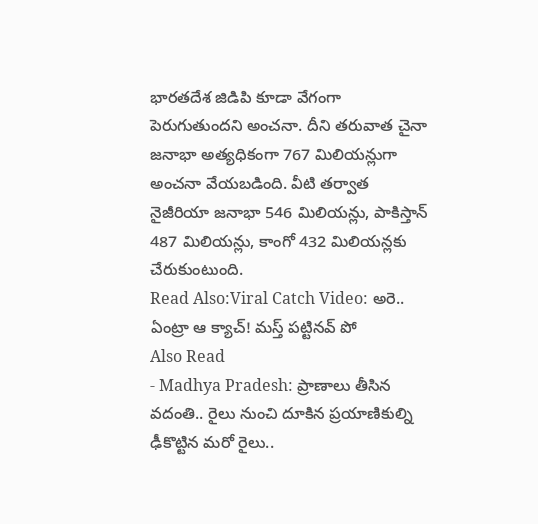భారతదేశ జిడిపి కూడా వేగంగా పెరుగుతుందని అంచనా. దీని తరువాత చైనా జనాభా అత్యధికంగా 767 మిలియన్లుగా అంచనా వేయబడింది. వీటి తర్వాత నైజీరియా జనాభా 546 మిలియన్లు, పాకిస్తాన్ 487 మిలియన్లు, కాంగో 432 మిలియన్లకు చేరుకుంటుంది.
Read Also:Viral Catch Video: అరె.. ఏంట్రా ఆ క్యాచ్! మస్త్ పట్టినవ్ పో
Also Read
- Madhya Pradesh: ప్రాణాలు తీసిన వదంతి.. రైలు నుంచి దూకిన ప్రయాణికుల్ని ఢీకొట్టిన మరో రైలు..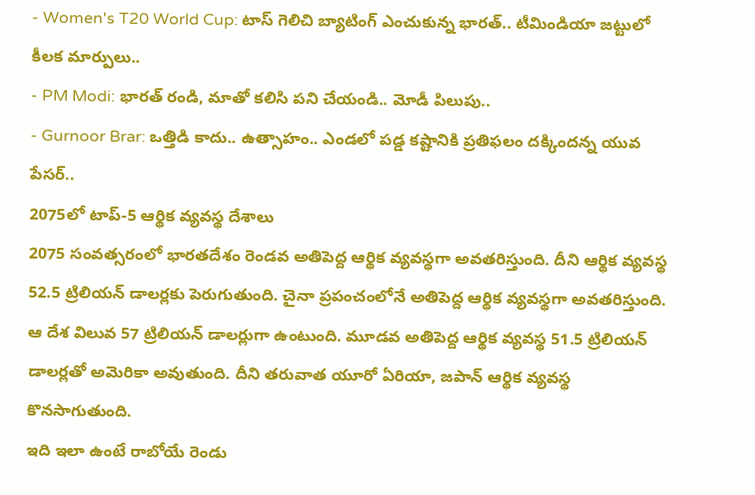- Women's T20 World Cup: టాస్ గెలిచి బ్యాటింగ్ ఎంచుకున్న భారత్.. టీమిండియా జట్టులో కీలక మార్పులు..
- PM Modi: భారత్ రండి, మాతో కలిసి పని చేయండి.. మోడీ పిలుపు..
- Gurnoor Brar: ఒత్తిడి కాదు.. ఉత్సాహం.. ఎండలో పడ్డ కష్టానికి ప్రతిఫలం దక్కిందన్న యువ పేసర్..
2075లో టాప్-5 ఆర్థిక వ్యవస్థ దేశాలు
2075 సంవత్సరంలో భారతదేశం రెండవ అతిపెద్ద ఆర్థిక వ్యవస్థగా అవతరిస్తుంది. దీని ఆర్థిక వ్యవస్థ 52.5 ట్రిలియన్ డాలర్లకు పెరుగుతుంది. చైనా ప్రపంచంలోనే అతిపెద్ద ఆర్థిక వ్యవస్థగా అవతరిస్తుంది. ఆ దేశ విలువ 57 ట్రిలియన్ డాలర్లుగా ఉంటుంది. మూడవ అతిపెద్ద ఆర్థిక వ్యవస్థ 51.5 ట్రిలియన్ డాలర్లతో అమెరికా అవుతుంది. దీని తరువాత యూరో ఏరియా, జపాన్ ఆర్థిక వ్యవస్థ కొనసాగుతుంది.
ఇది ఇలా ఉంటే రాబోయే రెండు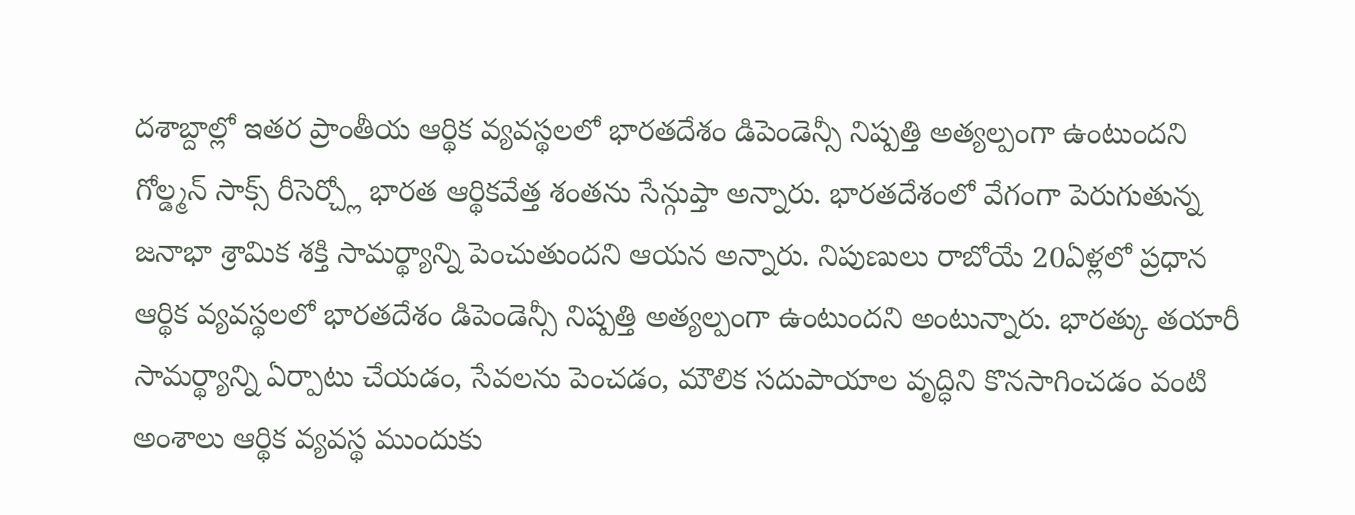దశాబ్దాల్లో ఇతర ప్రాంతీయ ఆర్థిక వ్యవస్థలలో భారతదేశం డిపెండెన్సీ నిష్పత్తి అత్యల్పంగా ఉంటుందని గోల్డ్మన్ సాక్స్ రీసెర్చ్లో భారత ఆర్థికవేత్త శంతను సేన్గుప్తా అన్నారు. భారతదేశంలో వేగంగా పెరుగుతున్న జనాభా శ్రామిక శక్తి సామర్థ్యాన్ని పెంచుతుందని ఆయన అన్నారు. నిపుణులు రాబోయే 20ఏళ్లలో ప్రధాన ఆర్థిక వ్యవస్థలలో భారతదేశం డిపెండెన్సీ నిష్పత్తి అత్యల్పంగా ఉంటుందని అంటున్నారు. భారత్కు తయారీ సామర్థ్యాన్ని ఏర్పాటు చేయడం, సేవలను పెంచడం, మౌలిక సదుపాయాల వృద్ధిని కొనసాగించడం వంటి అంశాలు ఆర్థిక వ్యవస్థ ముందుకు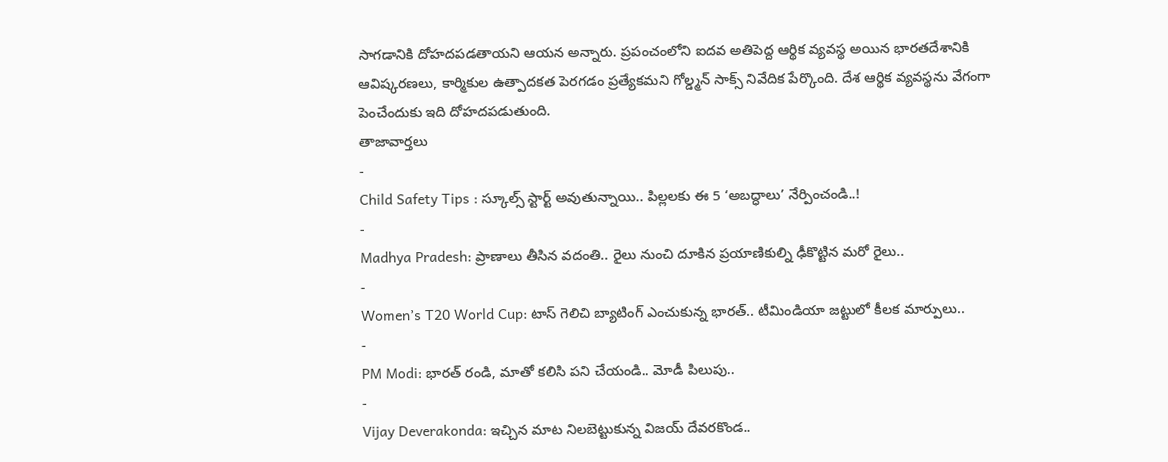సాగడానికి దోహదపడతాయని ఆయన అన్నారు. ప్రపంచంలోని ఐదవ అతిపెద్ద ఆర్థిక వ్యవస్థ అయిన భారతదేశానికి ఆవిష్కరణలు, కార్మికుల ఉత్పాదకత పెరగడం ప్రత్యేకమని గోల్డ్మన్ సాక్స్ నివేదిక పేర్కొంది. దేశ ఆర్థిక వ్యవస్థను వేగంగా పెంచేందుకు ఇది దోహదపడుతుంది.
తాజావార్తలు
-
Child Safety Tips : స్కూల్స్ స్టార్ట్ అవుతున్నాయి.. పిల్లలకు ఈ 5 ‘అబద్ధాలు’ నేర్పించండి..!
-
Madhya Pradesh: ప్రాణాలు తీసిన వదంతి.. రైలు నుంచి దూకిన ప్రయాణికుల్ని ఢీకొట్టిన మరో రైలు..
-
Women’s T20 World Cup: టాస్ గెలిచి బ్యాటింగ్ ఎంచుకున్న భారత్.. టీమిండియా జట్టులో కీలక మార్పులు..
-
PM Modi: భారత్ రండి, మాతో కలిసి పని చేయండి.. మోడీ పిలుపు..
-
Vijay Deverakonda: ఇచ్చిన మాట నిలబెట్టుకున్న విజయ్ దేవరకొండ..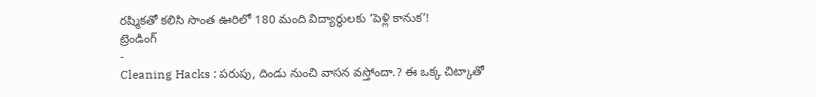రష్మికతో కలిసి సొంత ఊరిలో 180 మంది విద్యార్థులకు ‘పెళ్లి కానుక’!
ట్రెండింగ్
-
Cleaning Hacks : పరుపు, దిండు నుంచి వాసన వస్తోందా.? ఈ ఒక్క చిట్కాతో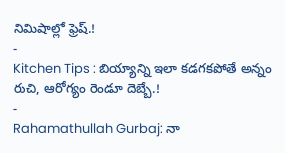నిమిషాల్లో ఫ్రెష్.!
-
Kitchen Tips : బియ్యాన్ని ఇలా కడగకపోతే అన్నం రుచి, ఆరోగ్యం రెండూ దెబ్బే.!
-
Rahamathullah Gurbaj: నా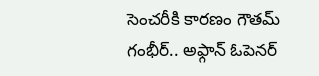సెంచరీకి కారణం గౌతమ్ గంభీర్.. అఫ్గాన్ ఓపెనర్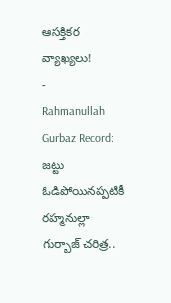ఆసక్తికర వ్యాఖ్యలు!
-
Rahmanullah Gurbaz Record: జట్టు ఓడిపోయినప్పటికీ రహ్మనుల్లా గుర్బాజ్ చరిత్ర..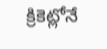క్రికెట్లోనే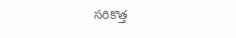సరికొత్త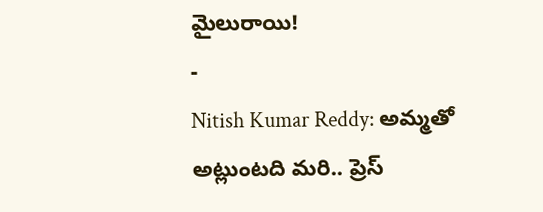మైలురాయి!
-
Nitish Kumar Reddy: అమ్మతో అట్లుంటది మరి.. ప్రెస్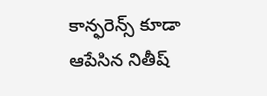కాన్ఫరెన్స్ కూడా ఆపేసిన నితీష్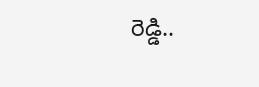రెడ్డి..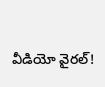వీడియో వైరల్!